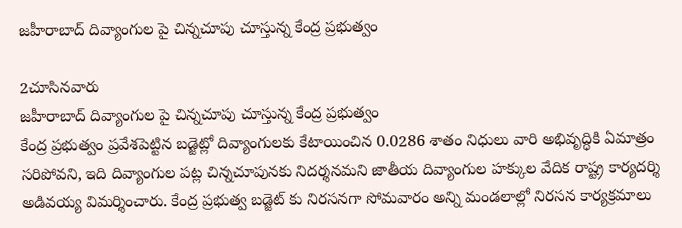జహీరాబాద్ దివ్యాంగుల పై చిన్నచూపు చూస్తున్న కేంద్ర ప్రభుత్వం

2చూసినవారు
జహీరాబాద్ దివ్యాంగుల పై చిన్నచూపు చూస్తున్న కేంద్ర ప్రభుత్వం
కేంద్ర ప్రభుత్వం ప్రవేశపెట్టిన బడ్జెట్లో దివ్యాంగులకు కేటాయించిన 0.0286 శాతం నిధులు వారి అభివృద్ధికి ఏమాత్రం సరిపోవని, ఇది దివ్యాంగుల పట్ల చిన్నచూపునకు నిదర్శనమని జాతీయ దివ్యాంగుల హక్కుల వేదిక రాష్ట్ర కార్యదర్శి అడివయ్య విమర్శించారు. కేంద్ర ప్రభుత్వ బడ్జెట్ కు నిరసనగా సోమవారం అన్ని మండలాల్లో నిరసన కార్యక్రమాలు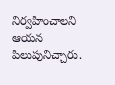నిర్వహించాలని ఆయన పిలుపునిచ్చారు.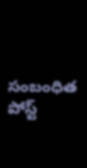సంబంధిత పోస్ట్